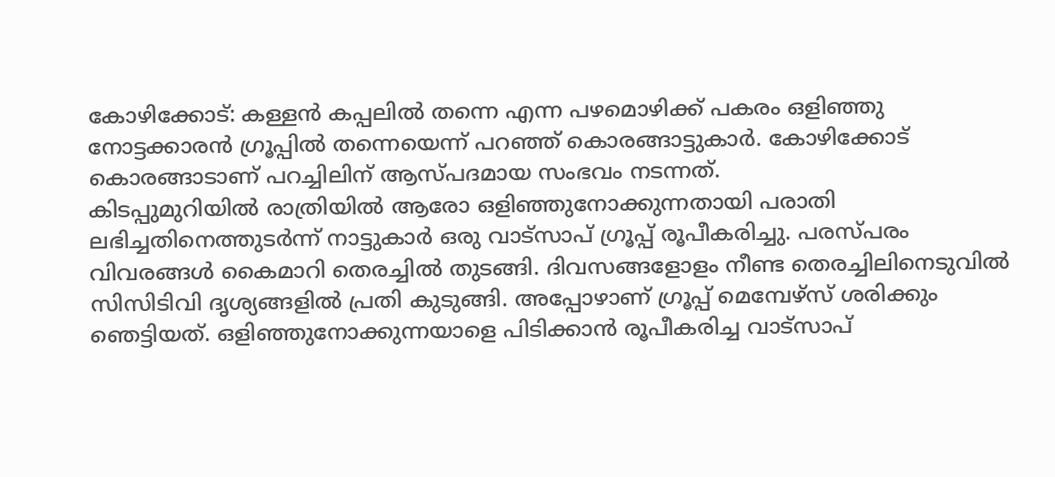കോഴിക്കോട്: കള്ളൻ കപ്പലിൽ തന്നെ എന്ന പഴമൊഴിക്ക് പകരം ഒളിഞ്ഞു നോട്ടക്കാരൻ ഗ്രൂപ്പിൽ തന്നെയെന്ന് പറഞ്ഞ് കൊരങ്ങാട്ടുകാർ. കോഴിക്കോട് കൊരങ്ങാടാണ് പറച്ചിലിന് ആസ്പദമായ സംഭവം നടന്നത്.
കിടപ്പുമുറിയിൽ രാത്രിയിൽ ആരോ ഒളിഞ്ഞുനോക്കുന്നതായി പരാതി ലഭിച്ചതിനെത്തുടർന്ന് നാട്ടുകാർ ഒരു വാട്സാപ് ഗ്രൂപ്പ് രൂപീകരിച്ചു. പരസ്പരം വിവരങ്ങൾ കൈമാറി തെരച്ചിൽ തുടങ്ങി. ദിവസങ്ങളോളം നീണ്ട തെരച്ചിലിനെടുവിൽ സിസിടിവി ദൃശ്യങ്ങളിൽ പ്രതി കുടുങ്ങി. അപ്പോഴാണ് ഗ്രൂപ്പ് മെമ്പേഴ്സ് ശരിക്കും ഞെട്ടിയത്. ഒളിഞ്ഞുനോക്കുന്നയാളെ പിടിക്കാൻ രൂപീകരിച്ച വാട്സാപ്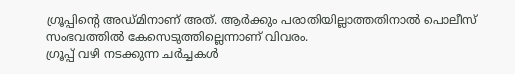ഗ്രൂപ്പിന്റെ അഡ്മിനാണ് അത്. ആർക്കും പരാതിയില്ലാത്തതിനാൽ പൊലീസ് സംഭവത്തിൽ കേസെടുത്തില്ലെന്നാണ് വിവരം.
ഗ്രൂപ്പ് വഴി നടക്കുന്ന ചർച്ചകൾ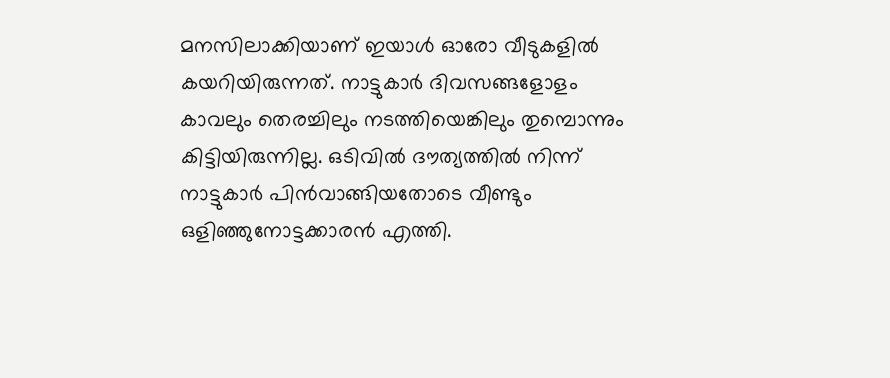മനസിലാക്കിയാണ് ഇയാൾ ഓരോ വീടുകളിൽ കയറിയിരുന്നത്. നാട്ടുകാർ ദിവസങ്ങളോളം കാവലും തെരച്ചിലും നടത്തിയെങ്കിലും തുമ്പൊന്നും കിട്ടിയിരുന്നില്ല. ഒടിവിൽ ദൗത്യത്തിൽ നിന്ന് നാട്ടുകാർ പിൻവാങ്ങിയതോടെ വീണ്ടും ഒളിഞ്ഞുനോട്ടക്കാരൻ എത്തി.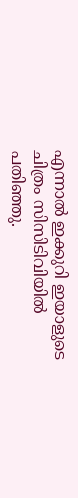എന്നാൽ ഇക്കുറി ഇയാളുടെ ചിത്രം സിസിടിവിയിൽ പതിഞ്ഞു.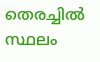തെരച്ചിൽ സ്ഥലം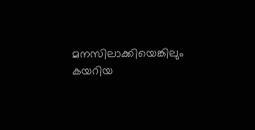മനസിലാക്കിയെങ്കിലും കയറിയ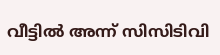വീട്ടിൽ അന്ന് സിസിടിവി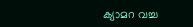ക്യാമറ വച്ച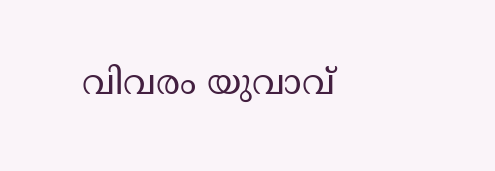വിവരം യുവാവ്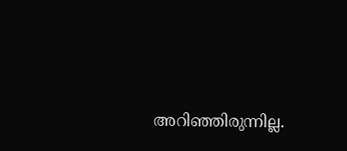അറിഞ്ഞിരുന്നില്ല.